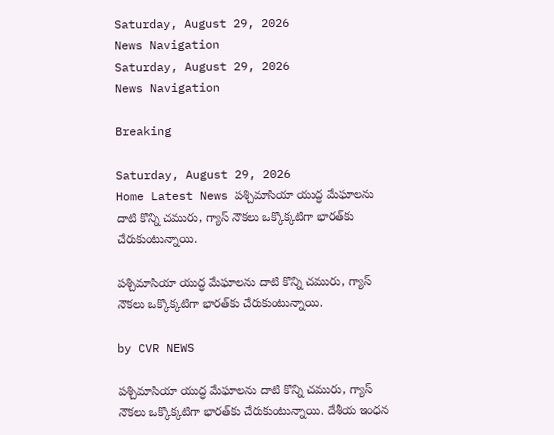Saturday, August 29, 2026
News Navigation
Saturday, August 29, 2026
News Navigation

Breaking

Saturday, August 29, 2026
Home Latest News పశ్చిమాసియా యుద్ధ మేఘాలను దాటి కొన్ని చమురు, గ్యాస్‌ నౌకలు ఒక్కొక్కటిగా భారత్‌కు చేరుకుంటున్నాయి.

పశ్చిమాసియా యుద్ధ మేఘాలను దాటి కొన్ని చమురు, గ్యాస్‌ నౌకలు ఒక్కొక్కటిగా భారత్‌కు చేరుకుంటున్నాయి.

by CVR NEWS

పశ్చిమాసియా యుద్ధ మేఘాలను దాటి కొన్ని చమురు, గ్యాస్‌ నౌకలు ఒక్కొక్కటిగా భారత్‌కు చేరుకుంటున్నాయి. దేశీయ ఇంధన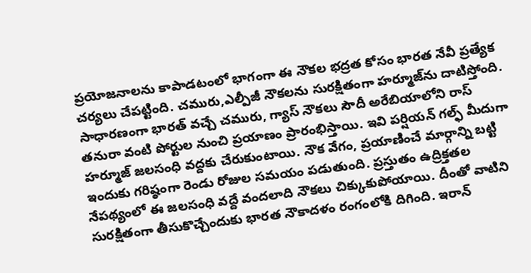ప్రయోజనాలను కాపాడటంలో భాగంగా ఈ నౌకల భద్రత కోసం భారత నేవీ ప్రత్యేక చర్యలు చేపట్టింది. చమురు,ఎల్పీజీ నౌకలను సురక్షితంగా హర్మూజ్‌ను దాటిస్తోంది. సాధారణంగా భారత్‌ వచ్చే చమురు, గ్యాస్‌ నౌకలు సౌదీ అరేబియాలోని రాస్‌ తనురా వంటి పోర్టుల నుంచి ప్రయాణం ప్రారంభిస్తాయి. ఇవి పర్షియన్‌ గల్ఫ్‌ మీదుగా హర్మూజ్‌ జలసంధి వద్దకు చేరుకుంటాయి. నౌక వేగం, ప్రయాణించే మార్గాన్ని బట్టి ఇందుకు గరిష్ఠంగా రెండు రోజుల సమయం పడుతుంది. ప్రస్తుతం ఉద్రిక్తతల నేపథ్యంలో ఈ జలసంధి వద్దే వందలాది నౌకలు చిక్కుకుపోయాయి. దీంతో వాటిని సురక్షితంగా తీసుకొచ్చేందుకు భారత నౌకాదళం రంగంలోకి దిగింది. ఇరాన్‌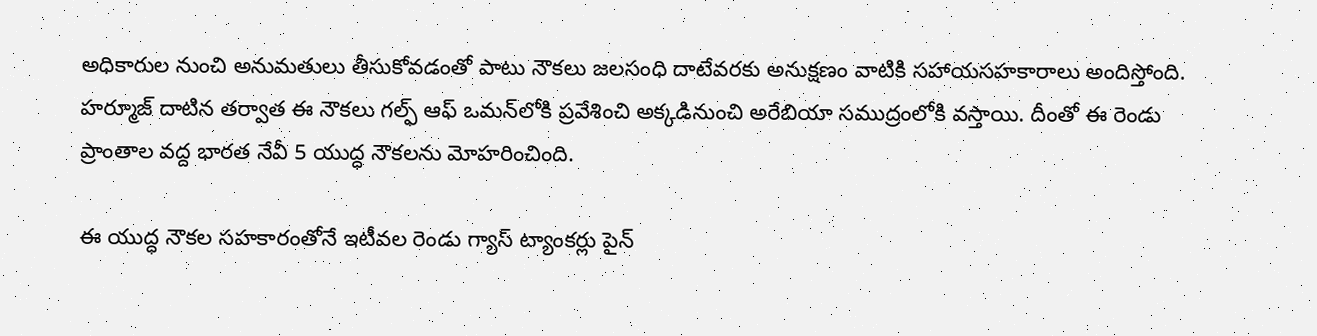అధికారుల నుంచి అనుమతులు తీసుకోవడంతో పాటు నౌకలు జలసంధి దాటేవరకు అనుక్షణం వాటికి సహాయసహకారాలు అందిస్తోంది. హర్మూజ్‌ దాటిన తర్వాత ఈ నౌకలు గల్ఫ్‌ ఆఫ్‌ ఒమన్‌లోకి ప్రవేశించి అక్కడినుంచి అరేబియా సముద్రంలోకి వస్తాయి. దీంతో ఈ రెండు ప్రాంతాల వద్ద భారత నేవీ 5 యుద్ధ నౌకలను మోహరించింది.

ఈ యుద్ధ నౌకల సహకారంతోనే ఇటీవల రెండు గ్యాస్‌ ట్యాంకర్లు పైన్‌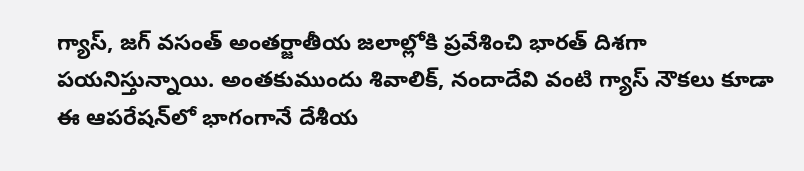గ్యాస్‌, జగ్‌ వసంత్‌ అంతర్జాతీయ జలాల్లోకి ప్రవేశించి భారత్‌ దిశగా పయనిస్తున్నాయి. అంతకుముందు శివాలిక్‌, నందాదేవి వంటి గ్యాస్‌ నౌకలు కూడా ఈ ఆపరేషన్‌లో భాగంగానే దేశీయ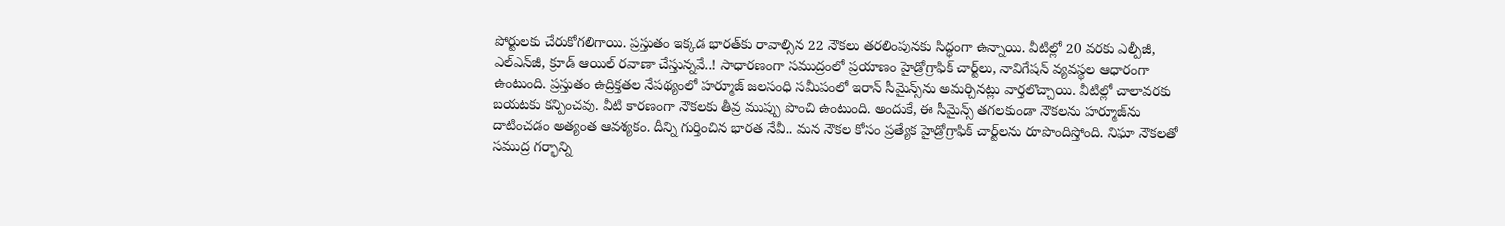పోర్టులకు చేరుకోగలిగాయి. ప్రస్తుతం ఇక్కడ భారత్‌కు రావాల్సిన 22 నౌకలు తరలింపునకు సిద్ధంగా ఉన్నాయి. వీటిల్లో 20 వరకు ఎల్పీజీ, ఎల్‌ఎన్‌జీ, క్రూడ్‌ ఆయిల్‌ రవాణా చేస్తున్నవే..! సాధారణంగా సముద్రంలో ప్రయాణం హైడ్రోగ్రాఫిక్‌ చార్ట్‌లు, నావిగేషన్ వ్యవస్థల ఆధారంగా ఉంటుంది. ప్రస్తుతం ఉద్రిక్తతల నేపథ్యంలో హర్మూజ్‌ జలసంధి సమీపంలో ఇరాన్‌ సీమైన్స్‌ను అమర్చినట్లు వార్తలొచ్చాయి. వీటిల్లో చాలావరకు బయటకు కన్పించవు. వీటి కారణంగా నౌకలకు తీవ్ర ముప్పు పొంచి ఉంటుంది. అందుకే, ఈ సీమైన్స్‌ తగలకుండా నౌకలను హర్మూజ్‌ను దాటించడం అత్యంత ఆవశ్యకం. దీన్ని గుర్తించిన భారత నేవీ.. మన నౌకల కోసం ప్రత్యేక హైడ్రోగ్రాఫిక్‌ చార్ట్‌లను రూపొందిస్తోంది. నిఘా నౌకలతో సముద్ర గర్భాన్ని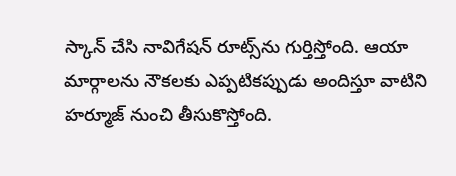స్కాన్‌ చేసి నావిగేషన్‌ రూట్స్‌ను గుర్తిస్తోంది. ఆయా మార్గాలను నౌకలకు ఎప్పటికప్పుడు అందిస్తూ వాటిని హర్మూజ్‌ నుంచి తీసుకొస్తోంది.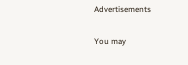Advertisements

You may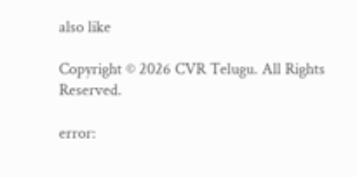also like

Copyright © 2026 CVR Telugu. All Rights Reserved.

error: